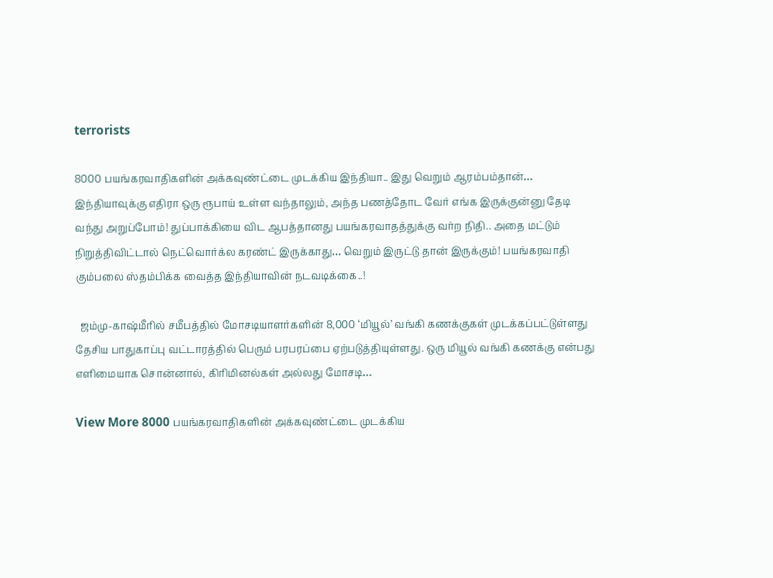terrorists

8000 பயங்கரவாதிகளின் அக்கவுண்ட்டை முடக்கிய இந்தியா.. இது வெறும் ஆரம்பம்தான்… இந்தியாவுக்கு எதிரா ஒரு ரூபாய் உள்ள வந்தாலும், அந்த பணத்தோட வேர் எங்க இருக்குன்னு தேடி வந்து அறுப்போம்! துப்பாக்கியை விட ஆபத்தானது பயங்கரவாதத்துக்கு வர்ற நிதி.. அதை மட்டும் நிறுத்திவிட்டால் நெட்வொர்க்ல கரண்ட் இருக்காது… வெறும் இருட்டு தான் இருக்கும்! பயங்கரவாதி கும்பலை ஸ்தம்பிக்க வைத்த இந்தியாவின் நடவடிக்கை..!

  ஜம்மு-காஷ்மீரில் சமீபத்தில் மோசடியாளர்களின் 8,000 ‘மியூல்’ வங்கி கணக்குகள் முடக்கப்பட்டுள்ளது தேசிய பாதுகாப்பு வட்டாரத்தில் பெரும் பரபரப்பை ஏற்படுத்தியுள்ளது. ஒரு மியூல் வங்கி கணக்கு என்பது எளிமையாக சொன்னால், கிரிமினல்கள் அல்லது மோசடி…

View More 8000 பயங்கரவாதிகளின் அக்கவுண்ட்டை முடக்கிய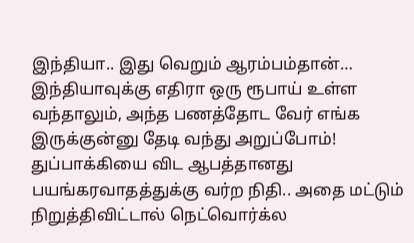இந்தியா.. இது வெறும் ஆரம்பம்தான்… இந்தியாவுக்கு எதிரா ஒரு ரூபாய் உள்ள வந்தாலும், அந்த பணத்தோட வேர் எங்க இருக்குன்னு தேடி வந்து அறுப்போம்! துப்பாக்கியை விட ஆபத்தானது பயங்கரவாதத்துக்கு வர்ற நிதி.. அதை மட்டும் நிறுத்திவிட்டால் நெட்வொர்க்ல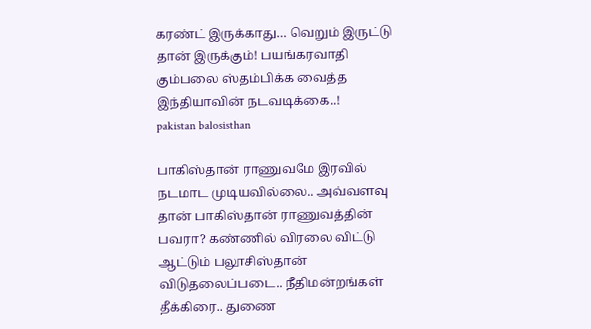கரண்ட் இருக்காது… வெறும் இருட்டு தான் இருக்கும்! பயங்கரவாதி கும்பலை ஸ்தம்பிக்க வைத்த இந்தியாவின் நடவடிக்கை..!
pakistan balosisthan

பாகிஸ்தான் ராணுவமே இரவில் நடமாட முடியவில்லை.. அவ்வளவு தான் பாகிஸ்தான் ராணுவத்தின் பவரா? கண்ணில் விரலை விட்டு ஆட்டும் பலூசிஸ்தான் விடுதலைப்படை.. நீதிமன்றங்கள் தீக்கிரை.. துணை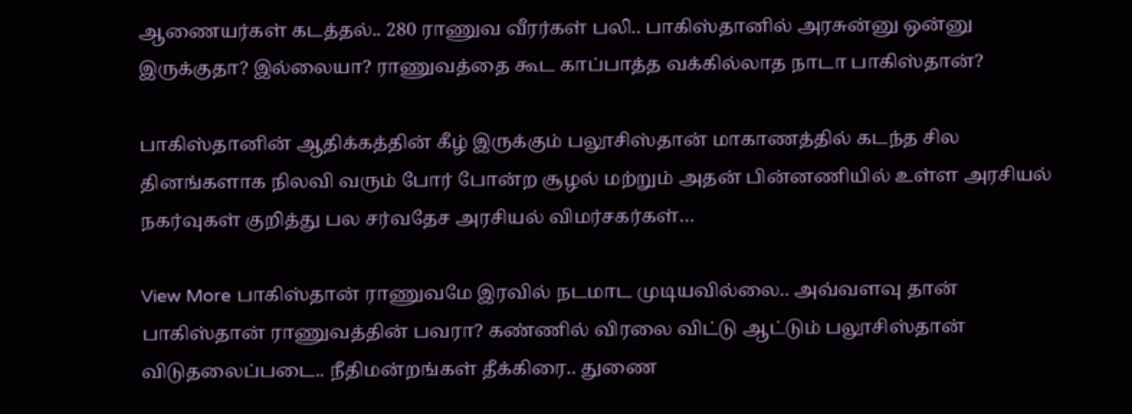ஆணையர்கள் கடத்தல்.. 280 ராணுவ வீரர்கள் பலி.. பாகிஸ்தானில் அரசுன்னு ஒன்னு இருக்குதா? இல்லையா? ராணுவத்தை கூட காப்பாத்த வக்கில்லாத நாடா பாகிஸ்தான்?

பாகிஸ்தானின் ஆதிக்கத்தின் கீழ் இருக்கும் பலூசிஸ்தான் மாகாணத்தில் கடந்த சில தினங்களாக நிலவி வரும் போர் போன்ற சூழல் மற்றும் அதன் பின்னணியில் உள்ள அரசியல் நகர்வுகள் குறித்து பல சர்வதேச அரசியல் விமர்சகர்கள்…

View More பாகிஸ்தான் ராணுவமே இரவில் நடமாட முடியவில்லை.. அவ்வளவு தான் பாகிஸ்தான் ராணுவத்தின் பவரா? கண்ணில் விரலை விட்டு ஆட்டும் பலூசிஸ்தான் விடுதலைப்படை.. நீதிமன்றங்கள் தீக்கிரை.. துணை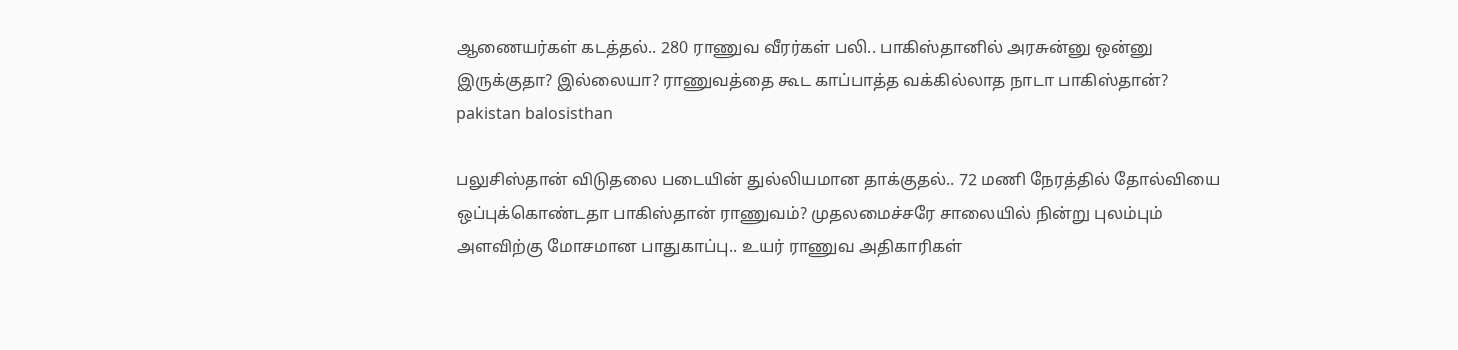ஆணையர்கள் கடத்தல்.. 280 ராணுவ வீரர்கள் பலி.. பாகிஸ்தானில் அரசுன்னு ஒன்னு இருக்குதா? இல்லையா? ராணுவத்தை கூட காப்பாத்த வக்கில்லாத நாடா பாகிஸ்தான்?
pakistan balosisthan

பலுசிஸ்தான் விடுதலை படையின் துல்லியமான தாக்குதல்.. 72 மணி நேரத்தில் தோல்வியை ஒப்புக்கொண்டதா பாகிஸ்தான் ராணுவம்? முதலமைச்சரே சாலையில் நின்று புலம்பும் அளவிற்கு மோசமான பாதுகாப்பு.. உயர் ராணுவ அதிகாரிகள்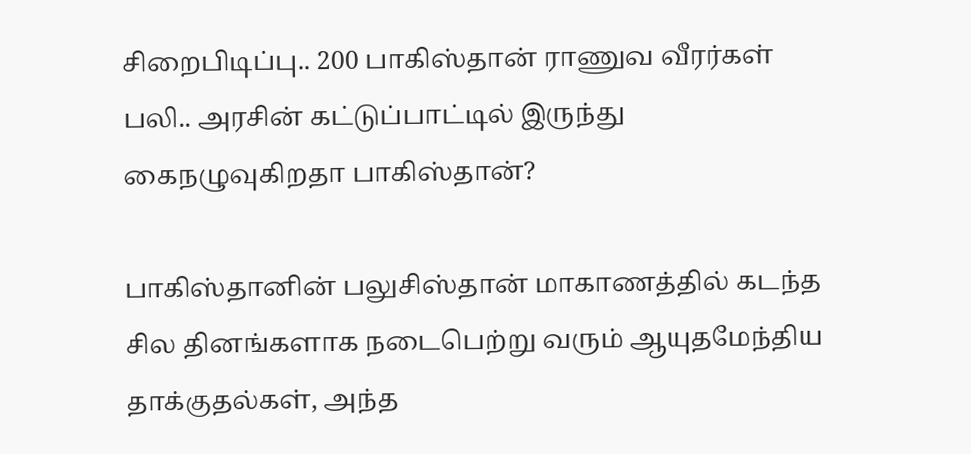சிறைபிடிப்பு.. 200 பாகிஸ்தான் ராணுவ வீரர்கள் பலி.. அரசின் கட்டுப்பாட்டில் இருந்து கைநழுவுகிறதா பாகிஸ்தான்?

பாகிஸ்தானின் பலுசிஸ்தான் மாகாணத்தில் கடந்த சில தினங்களாக நடைபெற்று வரும் ஆயுதமேந்திய தாக்குதல்கள், அந்த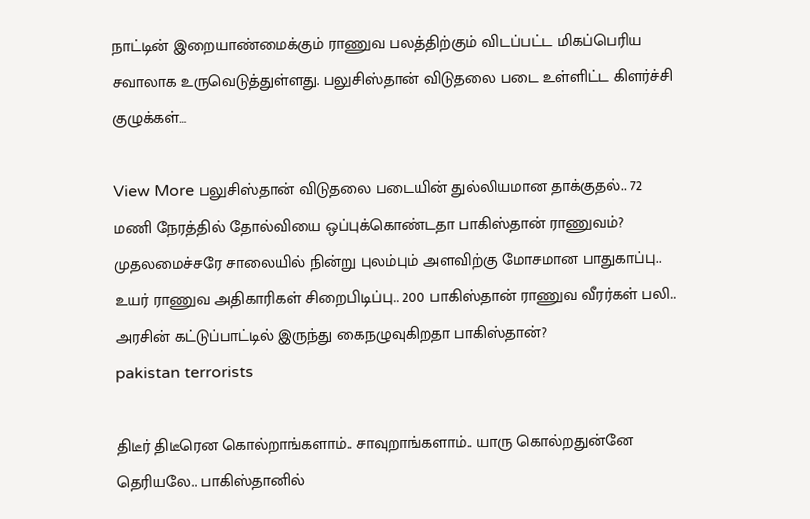நாட்டின் இறையாண்மைக்கும் ராணுவ பலத்திற்கும் விடப்பட்ட மிகப்பெரிய சவாலாக உருவெடுத்துள்ளது. பலுசிஸ்தான் விடுதலை படை உள்ளிட்ட கிளர்ச்சி குழுக்கள்…

View More பலுசிஸ்தான் விடுதலை படையின் துல்லியமான தாக்குதல்.. 72 மணி நேரத்தில் தோல்வியை ஒப்புக்கொண்டதா பாகிஸ்தான் ராணுவம்? முதலமைச்சரே சாலையில் நின்று புலம்பும் அளவிற்கு மோசமான பாதுகாப்பு.. உயர் ராணுவ அதிகாரிகள் சிறைபிடிப்பு.. 200 பாகிஸ்தான் ராணுவ வீரர்கள் பலி.. அரசின் கட்டுப்பாட்டில் இருந்து கைநழுவுகிறதா பாகிஸ்தான்?
pakistan terrorists

திடீர் திடீரென கொல்றாங்களாம்.. சாவுறாங்களாம்.. யாரு கொல்றதுன்னே தெரியலே.. பாகிஸ்தானில்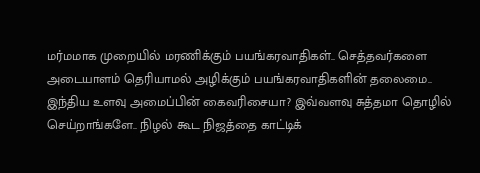மர்மமாக முறையில் மரணிக்கும் பயங்கரவாதிகள்.. செத்தவர்களை அடையாளம் தெரியாமல் அழிக்கும் பயங்கரவாதிகளின் தலைமை.. இந்திய உளவு அமைப்பின் கைவரிசையா? இவ்வளவு சுத்தமா தொழில் செய்றாங்களே.. நிழல் கூட நிஜத்தை காட்டிக்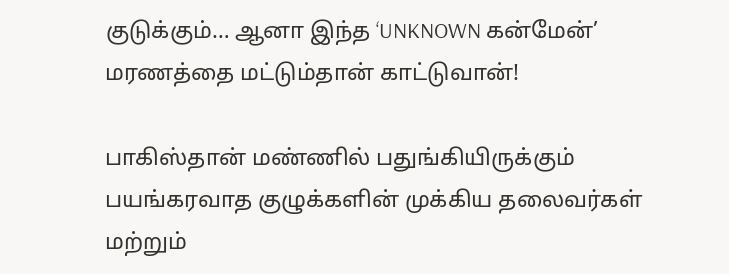குடுக்கும்… ஆனா இந்த ‘UNKNOWN கன்மேன்’ மரணத்தை மட்டும்தான் காட்டுவான்!

பாகிஸ்தான் மண்ணில் பதுங்கியிருக்கும் பயங்கரவாத குழுக்களின் முக்கிய தலைவர்கள் மற்றும்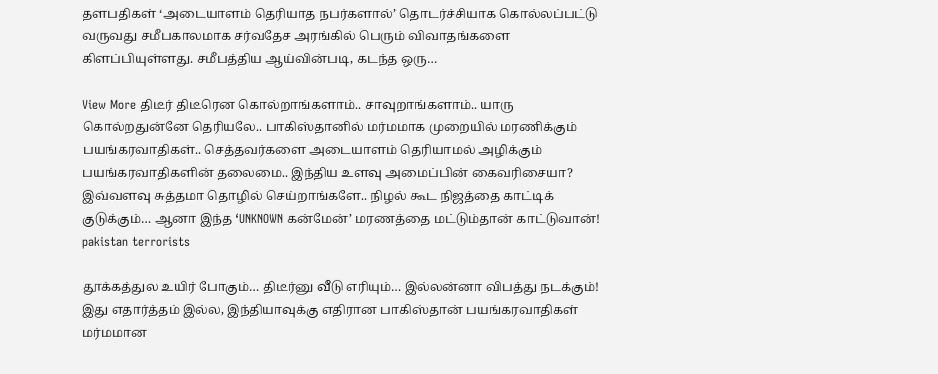தளபதிகள் ‘அடையாளம் தெரியாத நபர்களால்’ தொடர்ச்சியாக கொல்லப்பட்டு வருவது சமீபகாலமாக சர்வதேச அரங்கில் பெரும் விவாதங்களை கிளப்பியுள்ளது. சமீபத்திய ஆய்வின்படி, கடந்த ஒரு…

View More திடீர் திடீரென கொல்றாங்களாம்.. சாவுறாங்களாம்.. யாரு கொல்றதுன்னே தெரியலே.. பாகிஸ்தானில் மர்மமாக முறையில் மரணிக்கும் பயங்கரவாதிகள்.. செத்தவர்களை அடையாளம் தெரியாமல் அழிக்கும் பயங்கரவாதிகளின் தலைமை.. இந்திய உளவு அமைப்பின் கைவரிசையா? இவ்வளவு சுத்தமா தொழில் செய்றாங்களே.. நிழல் கூட நிஜத்தை காட்டிக் குடுக்கும்… ஆனா இந்த ‘UNKNOWN கன்மேன்’ மரணத்தை மட்டும்தான் காட்டுவான்!
pakistan terrorists

தூக்கத்துல உயிர் போகும்… திடீர்னு வீடு எரியும்… இல்லன்னா விபத்து நடக்கும்! இது எதார்த்தம் இல்ல, இந்தியாவுக்கு எதிரான பாகிஸ்தான் பயங்கரவாதிகள் மர்மமான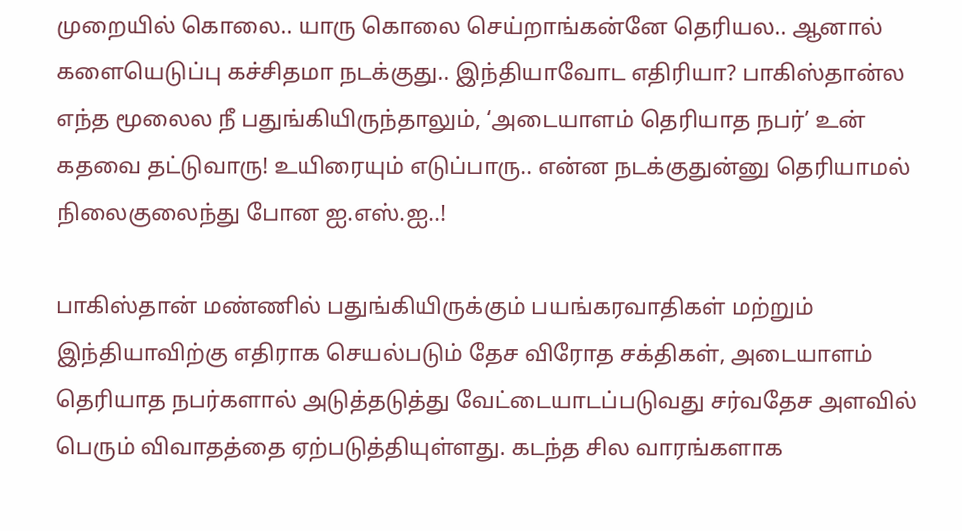முறையில் கொலை.. யாரு கொலை செய்றாங்கன்னே தெரியல.. ஆனால் களையெடுப்பு கச்சிதமா நடக்குது.. இந்தியாவோட எதிரியா? பாகிஸ்தான்ல எந்த மூலைல நீ பதுங்கியிருந்தாலும், ‘அடையாளம் தெரியாத நபர்’ உன் கதவை தட்டுவாரு! உயிரையும் எடுப்பாரு.. என்ன நடக்குதுன்னு தெரியாமல் நிலைகுலைந்து போன ஐ.எஸ்.ஐ..!

பாகிஸ்தான் மண்ணில் பதுங்கியிருக்கும் பயங்கரவாதிகள் மற்றும் இந்தியாவிற்கு எதிராக செயல்படும் தேச விரோத சக்திகள், அடையாளம் தெரியாத நபர்களால் அடுத்தடுத்து வேட்டையாடப்படுவது சர்வதேச அளவில் பெரும் விவாதத்தை ஏற்படுத்தியுள்ளது. கடந்த சில வாரங்களாக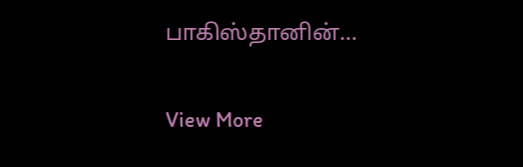பாகிஸ்தானின்…

View More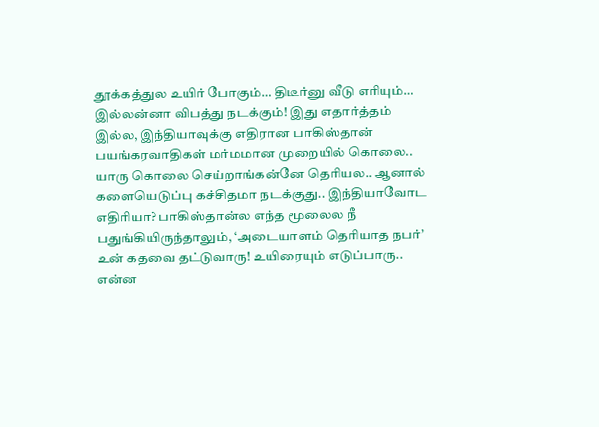தூக்கத்துல உயிர் போகும்… திடீர்னு வீடு எரியும்… இல்லன்னா விபத்து நடக்கும்! இது எதார்த்தம் இல்ல, இந்தியாவுக்கு எதிரான பாகிஸ்தான் பயங்கரவாதிகள் மர்மமான முறையில் கொலை.. யாரு கொலை செய்றாங்கன்னே தெரியல.. ஆனால் களையெடுப்பு கச்சிதமா நடக்குது.. இந்தியாவோட எதிரியா? பாகிஸ்தான்ல எந்த மூலைல நீ பதுங்கியிருந்தாலும், ‘அடையாளம் தெரியாத நபர்’ உன் கதவை தட்டுவாரு! உயிரையும் எடுப்பாரு.. என்ன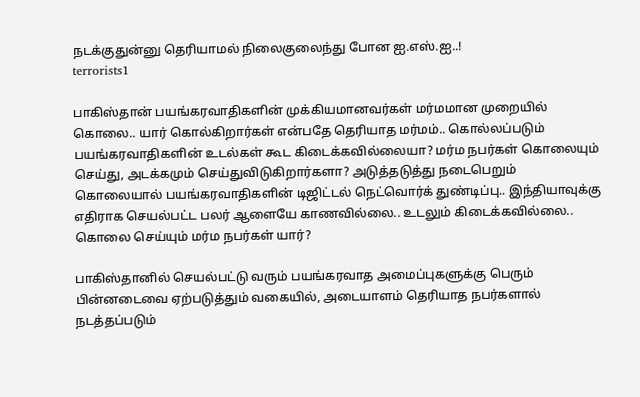நடக்குதுன்னு தெரியாமல் நிலைகுலைந்து போன ஐ.எஸ்.ஐ..!
terrorists1

பாகிஸ்தான் பயங்கரவாதிகளின் முக்கியமானவர்கள் மர்மமான முறையில் கொலை.. யார் கொல்கிறார்கள் என்பதே தெரியாத மர்மம்.. கொல்லப்படும் பயங்கரவாதிகளின் உடல்கள் கூட கிடைக்கவில்லையா? மர்ம நபர்கள் கொலையும் செய்து, அடக்கமும் செய்துவிடுகிறார்களா? அடுத்தடுத்து நடைபெறும் கொலையால் பயங்கரவாதிகளின் டிஜிட்டல் நெட்வொர்க் துண்டிப்பு.. இந்தியாவுக்கு எதிராக செயல்பட்ட பலர் ஆளையே காணவில்லை.. உடலும் கிடைக்கவில்லை.. கொலை செய்யும் மர்ம நபர்கள் யார்?

பாகிஸ்தானில் செயல்பட்டு வரும் பயங்கரவாத அமைப்புகளுக்கு பெரும் பின்னடைவை ஏற்படுத்தும் வகையில், அடையாளம் தெரியாத நபர்களால் நடத்தப்படும்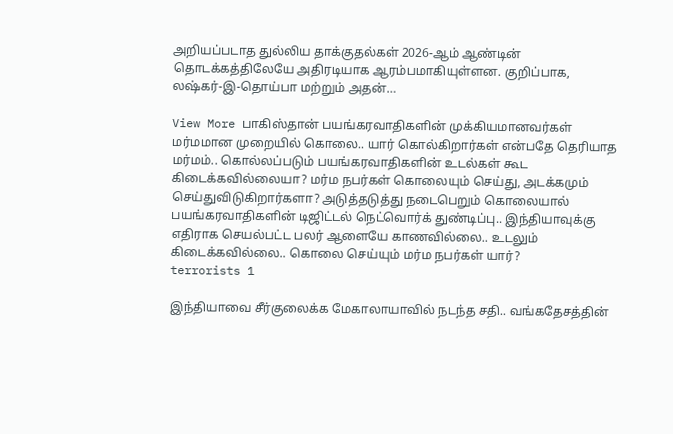அறியப்படாத துல்லிய தாக்குதல்கள் 2026-ஆம் ஆண்டின் தொடக்கத்திலேயே அதிரடியாக ஆரம்பமாகியுள்ளன. குறிப்பாக, லஷ்கர்-இ-தொய்பா மற்றும் அதன்…

View More பாகிஸ்தான் பயங்கரவாதிகளின் முக்கியமானவர்கள் மர்மமான முறையில் கொலை.. யார் கொல்கிறார்கள் என்பதே தெரியாத மர்மம்.. கொல்லப்படும் பயங்கரவாதிகளின் உடல்கள் கூட கிடைக்கவில்லையா? மர்ம நபர்கள் கொலையும் செய்து, அடக்கமும் செய்துவிடுகிறார்களா? அடுத்தடுத்து நடைபெறும் கொலையால் பயங்கரவாதிகளின் டிஜிட்டல் நெட்வொர்க் துண்டிப்பு.. இந்தியாவுக்கு எதிராக செயல்பட்ட பலர் ஆளையே காணவில்லை.. உடலும் கிடைக்கவில்லை.. கொலை செய்யும் மர்ம நபர்கள் யார்?
terrorists 1

இந்தியாவை சீர்குலைக்க மேகாலாயாவில் நடந்த சதி.. வங்கதேசத்தின்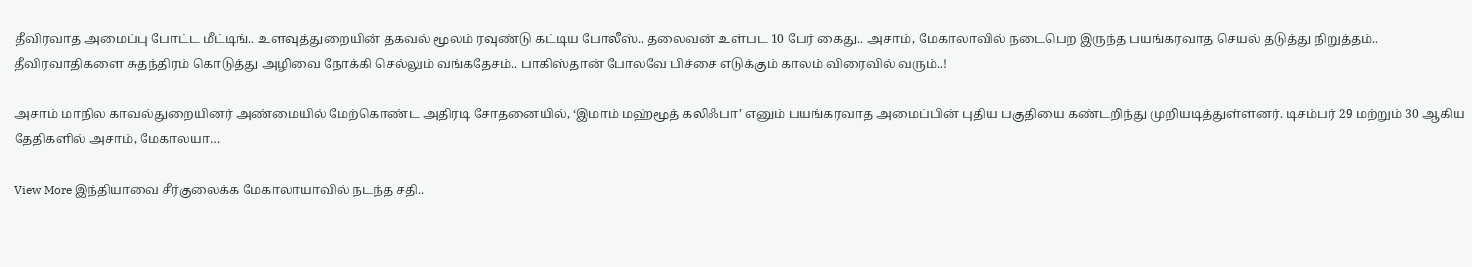தீவிரவாத அமைப்பு போட்ட மீட்டிங்.. உளவுத்துறையின் தகவல் மூலம் ரவுண்டு கட்டிய போலீஸ்.. தலைவன் உள்பட 10 பேர் கைது.. அசாம், மேகாலாவில் நடைபெற இருந்த பயங்கரவாத செயல் தடுத்து நிறுத்தம்.. தீவிரவாதிகளை சுதந்திரம் கொடுத்து அழிவை நோக்கி செல்லும் வங்கதேசம்.. பாகிஸ்தான் போலவே பிச்சை எடுக்கும் காலம் விரைவில் வரும்..!

அசாம் மாநில காவல்துறையினர் அண்மையில் மேற்கொண்ட அதிரடி சோதனையில், ‘இமாம் மஹ்மூத் கலிஃபா’ எனும் பயங்கரவாத அமைப்பின் புதிய பகுதியை கண்டறிந்து முறியடித்துள்ளனர். டிசம்பர் 29 மற்றும் 30 ஆகிய தேதிகளில் அசாம், மேகாலயா…

View More இந்தியாவை சீர்குலைக்க மேகாலாயாவில் நடந்த சதி..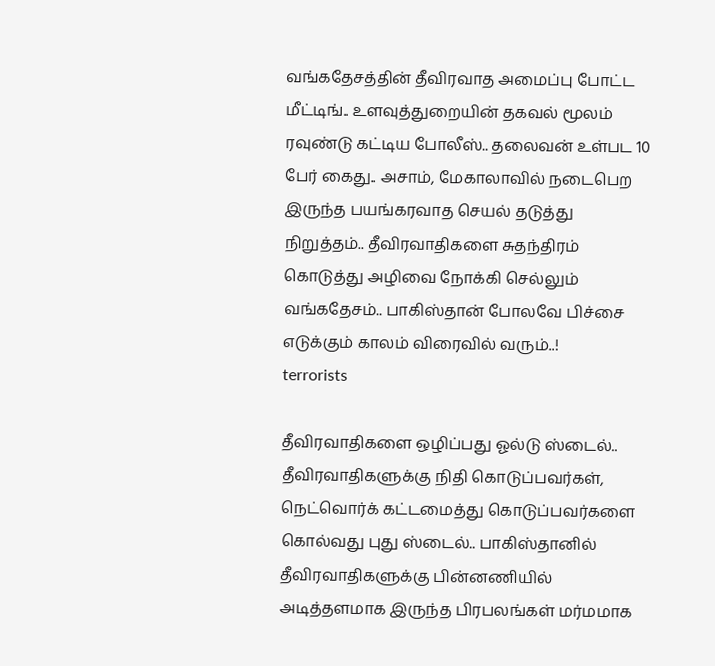வங்கதேசத்தின் தீவிரவாத அமைப்பு போட்ட மீட்டிங்.. உளவுத்துறையின் தகவல் மூலம் ரவுண்டு கட்டிய போலீஸ்.. தலைவன் உள்பட 10 பேர் கைது.. அசாம், மேகாலாவில் நடைபெற இருந்த பயங்கரவாத செயல் தடுத்து நிறுத்தம்.. தீவிரவாதிகளை சுதந்திரம் கொடுத்து அழிவை நோக்கி செல்லும் வங்கதேசம்.. பாகிஸ்தான் போலவே பிச்சை எடுக்கும் காலம் விரைவில் வரும்..!
terrorists

தீவிரவாதிகளை ஒழிப்பது ஓல்டு ஸ்டைல்.. தீவிரவாதிகளுக்கு நிதி கொடுப்பவர்கள், நெட்வொர்க் கட்டமைத்து கொடுப்பவர்களை கொல்வது புது ஸ்டைல்.. பாகிஸ்தானில் தீவிரவாதிகளுக்கு பின்னணியில் அடித்தளமாக இருந்த பிரபலங்கள் மர்மமாக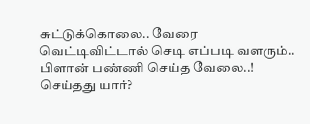சுட்டுக்கொலை.. வேரை வெட்டிவிட்டால் செடி எப்படி வளரும்.. பிளான் பண்ணி செய்த வேலை..! செய்தது யார்?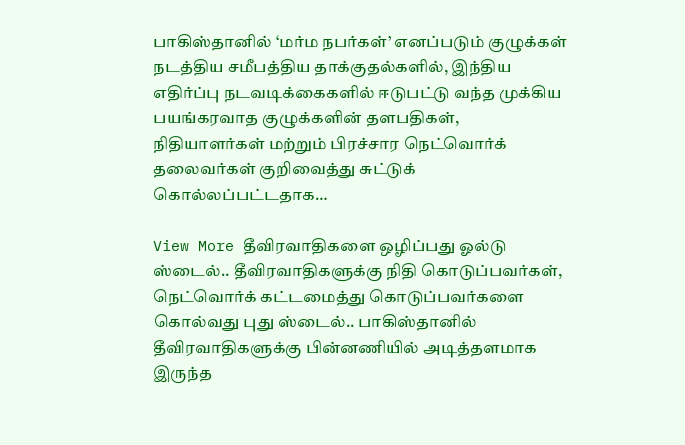பாகிஸ்தானில் ‘மர்ம நபர்கள்’ எனப்படும் குழுக்கள் நடத்திய சமீபத்திய தாக்குதல்களில், இந்திய எதிர்ப்பு நடவடிக்கைகளில் ஈடுபட்டு வந்த முக்கிய பயங்கரவாத குழுக்களின் தளபதிகள், நிதியாளர்கள் மற்றும் பிரச்சார நெட்வொர்க் தலைவர்கள் குறிவைத்து சுட்டுக் கொல்லப்பட்டதாக…

View More தீவிரவாதிகளை ஒழிப்பது ஓல்டு ஸ்டைல்.. தீவிரவாதிகளுக்கு நிதி கொடுப்பவர்கள், நெட்வொர்க் கட்டமைத்து கொடுப்பவர்களை கொல்வது புது ஸ்டைல்.. பாகிஸ்தானில் தீவிரவாதிகளுக்கு பின்னணியில் அடித்தளமாக இருந்த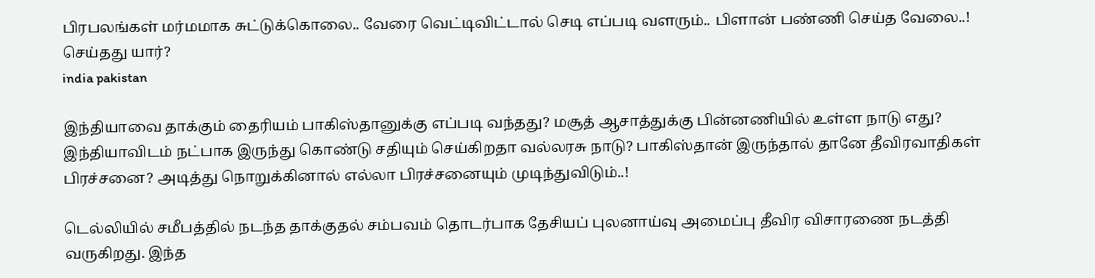பிரபலங்கள் மர்மமாக சுட்டுக்கொலை.. வேரை வெட்டிவிட்டால் செடி எப்படி வளரும்.. பிளான் பண்ணி செய்த வேலை..! செய்தது யார்?
india pakistan

இந்தியாவை தாக்கும் தைரியம் பாகிஸ்தானுக்கு எப்படி வந்தது? மசூத் ஆசாத்துக்கு பின்னணியில் உள்ள நாடு எது? இந்தியாவிடம் நட்பாக இருந்து கொண்டு சதியும் செய்கிறதா வல்லரசு நாடு? பாகிஸ்தான் இருந்தால் தானே தீவிரவாதிகள் பிரச்சனை? அடித்து நொறுக்கினால் எல்லா பிரச்சனையும் முடிந்துவிடும்..!

டெல்லியில் சமீபத்தில் நடந்த தாக்குதல் சம்பவம் தொடர்பாக தேசியப் புலனாய்வு அமைப்பு தீவிர விசாரணை நடத்தி வருகிறது. இந்த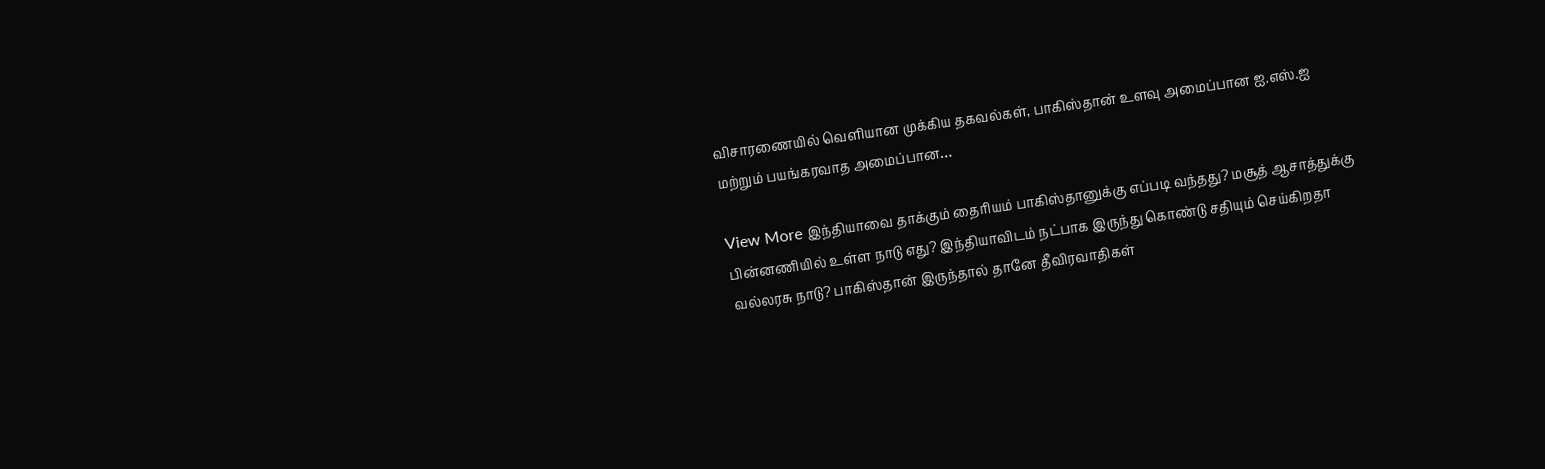விசாரணையில் வெளியான முக்கிய தகவல்கள், பாகிஸ்தான் உளவு அமைப்பான ஐ.எஸ்.ஐ மற்றும் பயங்கரவாத அமைப்பான…

View More இந்தியாவை தாக்கும் தைரியம் பாகிஸ்தானுக்கு எப்படி வந்தது? மசூத் ஆசாத்துக்கு பின்னணியில் உள்ள நாடு எது? இந்தியாவிடம் நட்பாக இருந்து கொண்டு சதியும் செய்கிறதா வல்லரசு நாடு? பாகிஸ்தான் இருந்தால் தானே தீவிரவாதிகள்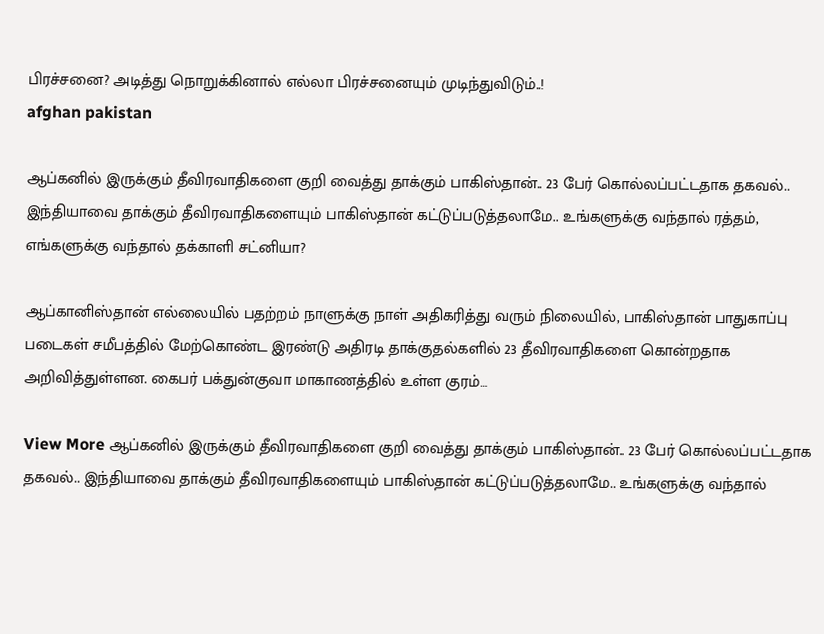பிரச்சனை? அடித்து நொறுக்கினால் எல்லா பிரச்சனையும் முடிந்துவிடும்..!
afghan pakistan

ஆப்கனில் இருக்கும் தீவிரவாதிகளை குறி வைத்து தாக்கும் பாகிஸ்தான்.. 23 பேர் கொல்லப்பட்டதாக தகவல்.. இந்தியாவை தாக்கும் தீவிரவாதிகளையும் பாகிஸ்தான் கட்டுப்படுத்தலாமே.. உங்களுக்கு வந்தால் ரத்தம், எங்களுக்கு வந்தால் தக்காளி சட்னியா?

ஆப்கானிஸ்தான் எல்லையில் பதற்றம் நாளுக்கு நாள் அதிகரித்து வரும் நிலையில், பாகிஸ்தான் பாதுகாப்பு படைகள் சமீபத்தில் மேற்கொண்ட இரண்டு அதிரடி தாக்குதல்களில் 23 தீவிரவாதிகளை கொன்றதாக அறிவித்துள்ளன. கைபர் பக்துன்குவா மாகாணத்தில் உள்ள குரம்…

View More ஆப்கனில் இருக்கும் தீவிரவாதிகளை குறி வைத்து தாக்கும் பாகிஸ்தான்.. 23 பேர் கொல்லப்பட்டதாக தகவல்.. இந்தியாவை தாக்கும் தீவிரவாதிகளையும் பாகிஸ்தான் கட்டுப்படுத்தலாமே.. உங்களுக்கு வந்தால்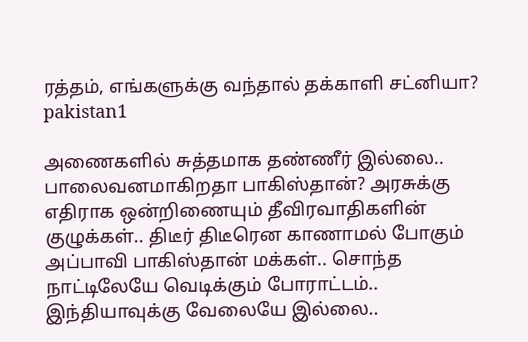ரத்தம், எங்களுக்கு வந்தால் தக்காளி சட்னியா?
pakistan1

அணைகளில் சுத்தமாக தண்ணீர் இல்லை.. பாலைவனமாகிறதா பாகிஸ்தான்? அரசுக்கு எதிராக ஒன்றிணையும் தீவிரவாதிகளின் குழுக்கள்.. திடீர் திடீரென காணாமல் போகும் அப்பாவி பாகிஸ்தான் மக்கள்.. சொந்த நாட்டிலேயே வெடிக்கும் போராட்டம்.. இந்தியாவுக்கு வேலையே இல்லை..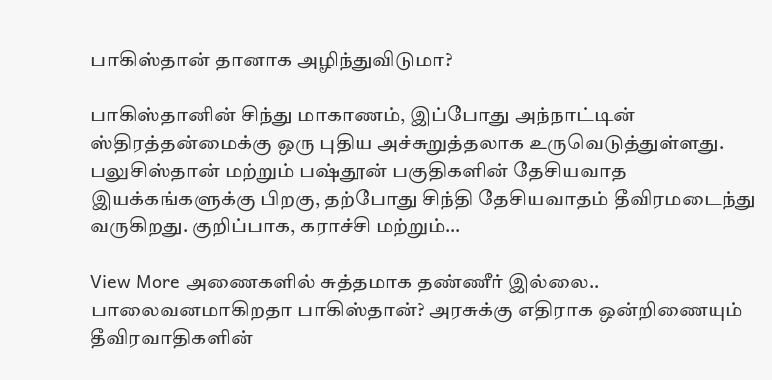பாகிஸ்தான் தானாக அழிந்துவிடுமா?

பாகிஸ்தானின் சிந்து மாகாணம், இப்போது அந்நாட்டின் ஸ்திரத்தன்மைக்கு ஒரு புதிய அச்சுறுத்தலாக உருவெடுத்துள்ளது. பலுசிஸ்தான் மற்றும் பஷ்தூன் பகுதிகளின் தேசியவாத இயக்கங்களுக்கு பிறகு, தற்போது சிந்தி தேசியவாதம் தீவிரமடைந்து வருகிறது. குறிப்பாக, கராச்சி மற்றும்…

View More அணைகளில் சுத்தமாக தண்ணீர் இல்லை.. பாலைவனமாகிறதா பாகிஸ்தான்? அரசுக்கு எதிராக ஒன்றிணையும் தீவிரவாதிகளின்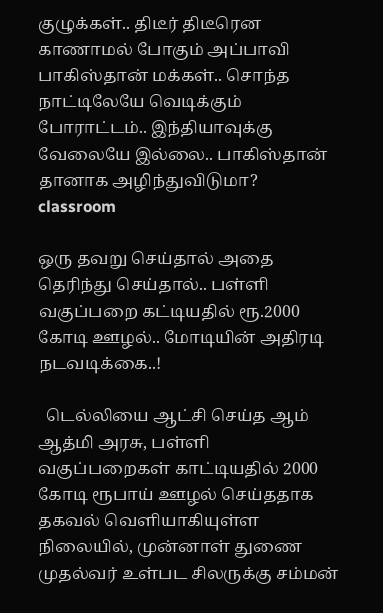குழுக்கள்.. திடீர் திடீரென காணாமல் போகும் அப்பாவி பாகிஸ்தான் மக்கள்.. சொந்த நாட்டிலேயே வெடிக்கும் போராட்டம்.. இந்தியாவுக்கு வேலையே இல்லை.. பாகிஸ்தான் தானாக அழிந்துவிடுமா?
classroom

ஒரு தவறு செய்தால் அதை தெரிந்து செய்தால்.. பள்ளி வகுப்பறை கட்டியதில் ரூ.2000 கோடி ஊழல்.. மோடியின் அதிரடி நடவடிக்கை..!

  டெல்லியை ஆட்சி செய்த ஆம் ஆத்மி அரசு, பள்ளி வகுப்பறைகள் காட்டியதில் 2000 கோடி ரூபாய் ஊழல் செய்ததாக தகவல் வெளியாகியுள்ள நிலையில், முன்னாள் துணை முதல்வர் உள்பட சிலருக்கு சம்மன்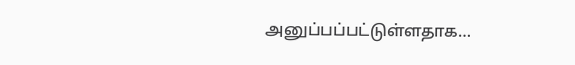அனுப்பப்பட்டுள்ளதாக…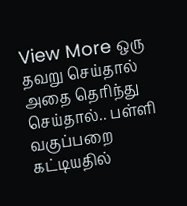View More ஒரு தவறு செய்தால் அதை தெரிந்து செய்தால்.. பள்ளி வகுப்பறை கட்டியதில்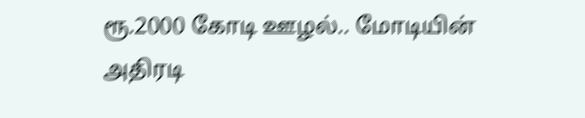ரூ.2000 கோடி ஊழல்.. மோடியின் அதிரடி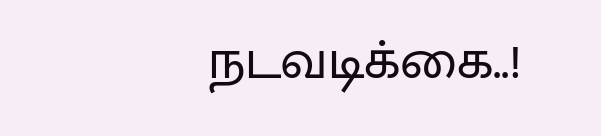நடவடிக்கை..!